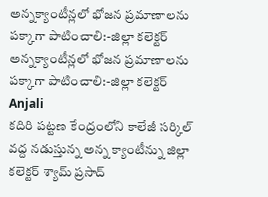అన్నక్యాంటీన్లలో భోజన ప్రమాణాలను పక్కాగా పాటించాలి:-జిల్లా కలెక్టర్
అన్నక్యాంటీన్లలో భోజన ప్రమాణాలను పక్కాగా పాటించాలి:-జిల్లా కలెక్టర్
Anjali
కదిరి పట్టణ కేంద్రంలోని కాలేజీ సర్కిల్ వద్ద నడుస్తున్న అన్న క్యాంటీన్ను జిల్లా కలెక్టర్ శ్యామ్ ప్రసాద్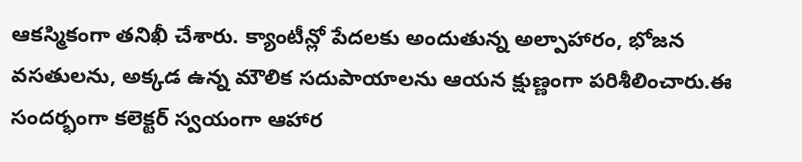ఆకస్మికంగా తనిఖీ చేశారు. క్యాంటీన్లో పేదలకు అందుతున్న అల్పాహారం, భోజన వసతులను, అక్కడ ఉన్న మౌలిక సదుపాయాలను ఆయన క్షుణ్ణంగా పరిశీలించారు.ఈ సందర్భంగా కలెక్టర్ స్వయంగా ఆహార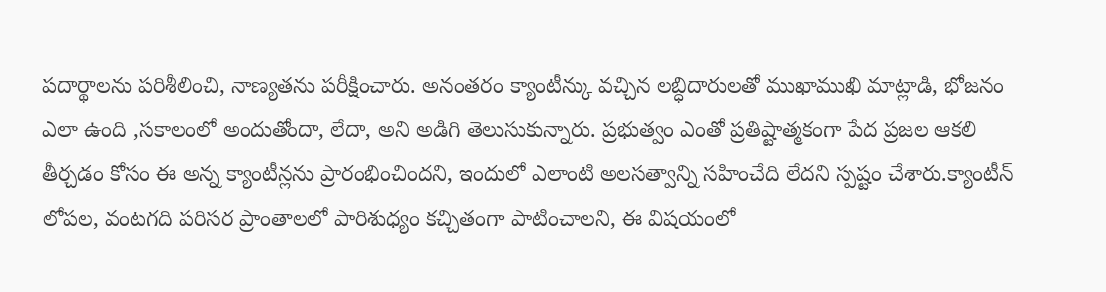పదార్థాలను పరిశీలించి, నాణ్యతను పరీక్షించారు. అనంతరం క్యాంటీన్కు వచ్చిన లబ్ధిదారులతో ముఖాముఖి మాట్లాడి, భోజనం ఎలా ఉంది ,సకాలంలో అందుతోందా, లేదా, అని అడిగి తెలుసుకున్నారు. ప్రభుత్వం ఎంతో ప్రతిష్టాత్మకంగా పేద ప్రజల ఆకలి తీర్చడం కోసం ఈ అన్న క్యాంటీన్లను ప్రారంభించిందని, ఇందులో ఎలాంటి అలసత్వాన్ని సహించేది లేదని స్పష్టం చేశారు.క్యాంటీన్ లోపల, వంటగది పరిసర ప్రాంతాలలో పారిశుధ్యం కచ్చితంగా పాటించాలని, ఈ విషయంలో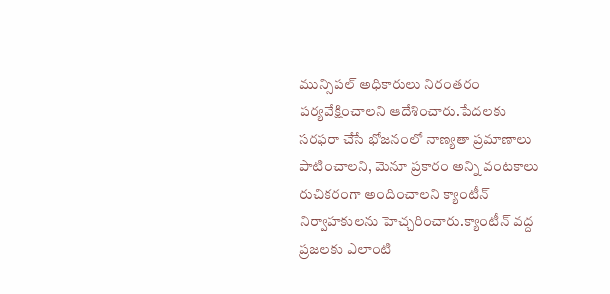మున్సిపల్ అధికారులు నిరంతరం పర్యవేక్షించాలని ఆదేశించారు.పేదలకు సరఫరా చేసే భోజనంలో నాణ్యతా ప్రమాణాలు పాటించాలని, మెనూ ప్రకారం అన్ని వంటకాలు రుచికరంగా అందించాలని క్యాంటీన్ నిర్వాహకులను హెచ్చరించారు.క్యాంటీన్ వద్ద ప్రజలకు ఎలాంటి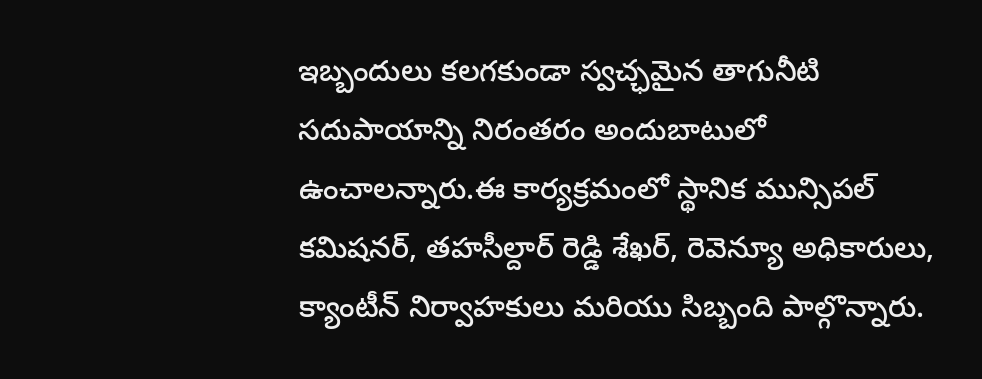ఇబ్బందులు కలగకుండా స్వచ్ఛమైన తాగునీటి సదుపాయాన్ని నిరంతరం అందుబాటులో ఉంచాలన్నారు.ఈ కార్యక్రమంలో స్థానిక మున్సిపల్ కమిషనర్, తహసీల్దార్ రెడ్డి శేఖర్, రెవెన్యూ అధికారులు, క్యాంటీన్ నిర్వాహకులు మరియు సిబ్బంది పాల్గొన్నారు.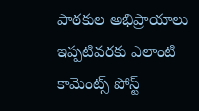పాఠకుల అభిప్రాయాలు
ఇప్పటివరకు ఎలాంటి కామెంట్స్ పోస్ట్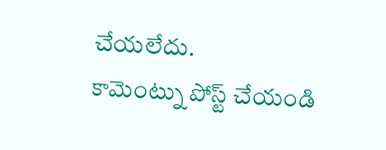చేయలేదు.
కామెంట్ను పోస్ట్ చేయండి